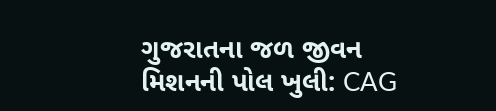ગુજરાતના જળ જીવન મિશનની પોલ ખુલી: CAG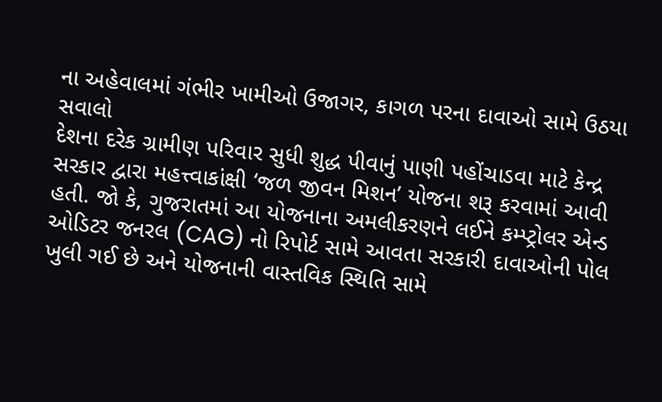ના અહેવાલમાં ગંભીર ખામીઓ ઉજાગર, કાગળ પરના દાવાઓ સામે ઉઠયા સવાલો
દેશના દરેક ગ્રામીણ પરિવાર સુધી શુદ્ધ પીવાનું પાણી પહોંચાડવા માટે કેન્દ્ર સરકાર દ્વારા મહત્ત્વાકાંક્ષી ‘જળ જીવન મિશન’ યોજના શરૂ કરવામાં આવી હતી. જો કે, ગુજરાતમાં આ યોજનાના અમલીકરણને લઈને કમ્પ્ટ્રોલર એન્ડ ઓડિટર જનરલ (CAG) નો રિપોર્ટ સામે આવતા સરકારી દાવાઓની પોલ ખુલી ગઈ છે અને યોજનાની વાસ્તવિક સ્થિતિ સામે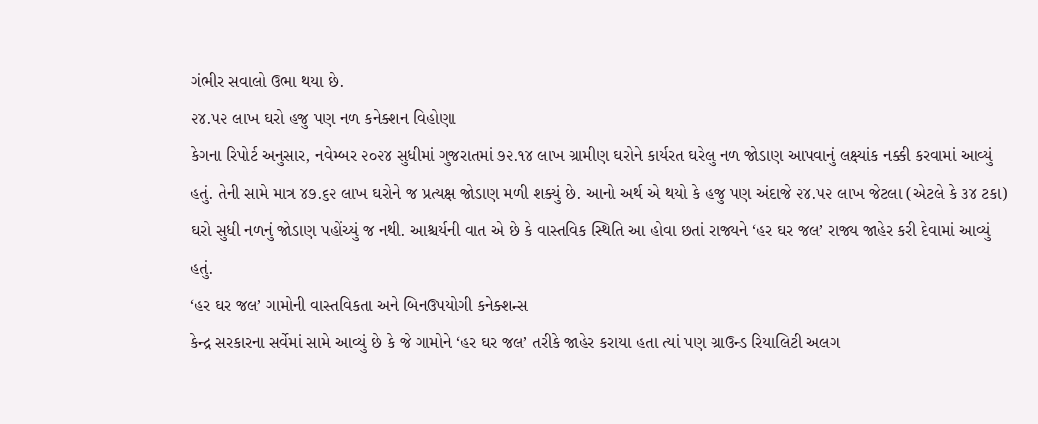ગંભીર સવાલો ઉભા થયા છે.
૨૪.૫૨ લાખ ઘરો હજુ પણ નળ કનેક્શન વિહોણા
કેગના રિપોર્ટ અનુસાર, નવેમ્બર ૨૦૨૪ સુધીમાં ગુજરાતમાં ૭૨.૧૪ લાખ ગ્રામીણ ઘરોને કાર્યરત ઘરેલુ નળ જોડાણ આપવાનું લક્ષ્યાંક નક્કી કરવામાં આવ્યું હતું. તેની સામે માત્ર ૪૭.૬૨ લાખ ઘરોને જ પ્રત્યક્ષ જોડાણ મળી શક્યું છે. આનો અર્થ એ થયો કે હજુ પણ અંદાજે ૨૪.૫૨ લાખ જેટલા (એટલે કે ૩૪ ટકા) ઘરો સુધી નળનું જોડાણ પહોંચ્યું જ નથી. આશ્ચર્યની વાત એ છે કે વાસ્તવિક સ્થિતિ આ હોવા છતાં રાજ્યને ‘હર ઘર જલ’ રાજ્ય જાહેર કરી દેવામાં આવ્યું હતું.
‘હર ઘર જલ’ ગામોની વાસ્તવિકતા અને બિનઉપયોગી કનેક્શન્સ
કેન્દ્ર સરકારના સર્વેમાં સામે આવ્યું છે કે જે ગામોને ‘હર ઘર જલ’ તરીકે જાહેર કરાયા હતા ત્યાં પણ ગ્રાઉન્ડ રિયાલિટી અલગ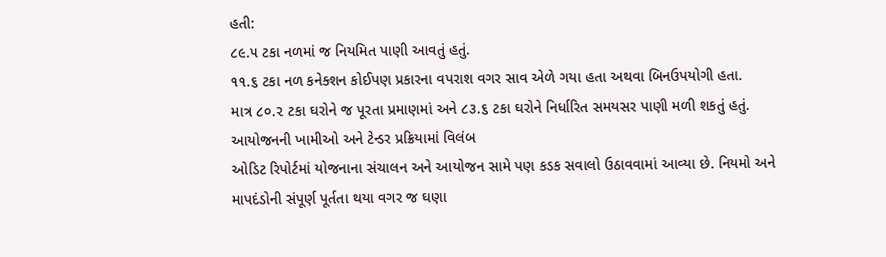હતી:
૮૯.૫ ટકા નળમાં જ નિયમિત પાણી આવતું હતું.
૧૧.૬ ટકા નળ કનેક્શન કોઈપણ પ્રકારના વપરાશ વગર સાવ એળે ગયા હતા અથવા બિનઉપયોગી હતા.
માત્ર ૮૦.૨ ટકા ઘરોને જ પૂરતા પ્રમાણમાં અને ૮૩.૬ ટકા ઘરોને નિર્ધારિત સમયસર પાણી મળી શકતું હતું.
આયોજનની ખામીઓ અને ટેન્ડર પ્રક્રિયામાં વિલંબ
ઓડિટ રિપોર્ટમાં યોજનાના સંચાલન અને આયોજન સામે પણ કડક સવાલો ઉઠાવવામાં આવ્યા છે. નિયમો અને માપદંડોની સંપૂર્ણ પૂર્તતા થયા વગર જ ઘણા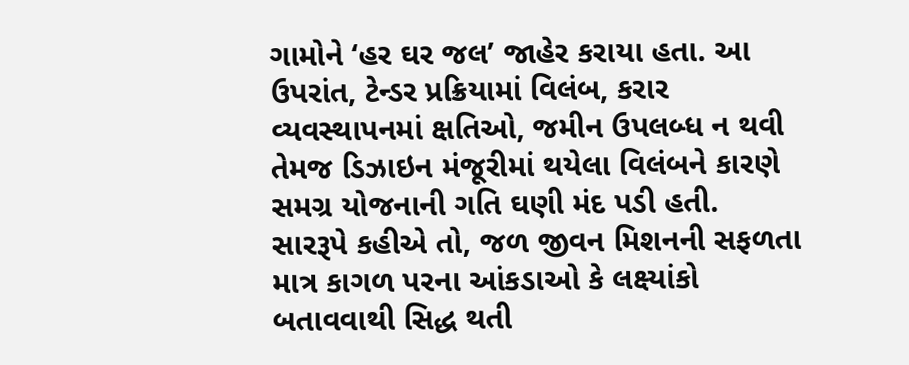ગામોને ‘હર ઘર જલ’ જાહેર કરાયા હતા. આ ઉપરાંત, ટેન્ડર પ્રક્રિયામાં વિલંબ, કરાર વ્યવસ્થાપનમાં ક્ષતિઓ, જમીન ઉપલબ્ધ ન થવી તેમજ ડિઝાઇન મંજૂરીમાં થયેલા વિલંબને કારણે સમગ્ર યોજનાની ગતિ ઘણી મંદ પડી હતી.
સારરૂપે કહીએ તો, જળ જીવન મિશનની સફળતા માત્ર કાગળ પરના આંકડાઓ કે લક્ષ્યાંકો બતાવવાથી સિદ્ધ થતી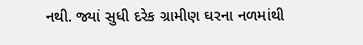નથી. જ્યાં સુધી દરેક ગ્રામીણ ઘરના નળમાંથી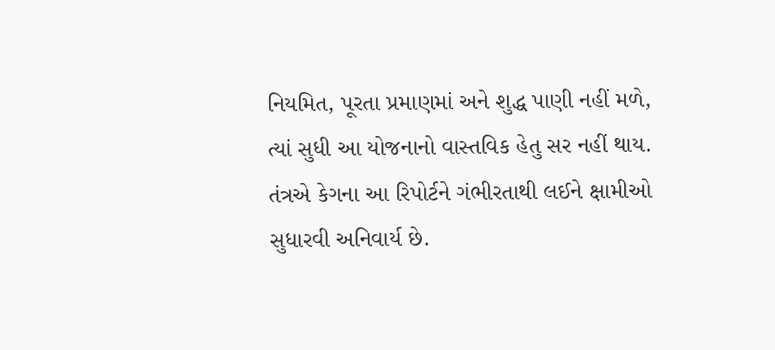નિયમિત, પૂરતા પ્રમાણમાં અને શુદ્ધ પાણી નહીં મળે, ત્યાં સુધી આ યોજનાનો વાસ્તવિક હેતુ સર નહીં થાય. તંત્રએ કેગના આ રિપોર્ટને ગંભીરતાથી લઈને ક્ષામીઓ સુધારવી અનિવાર્ય છે.